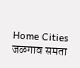Home Cities जळगाव समता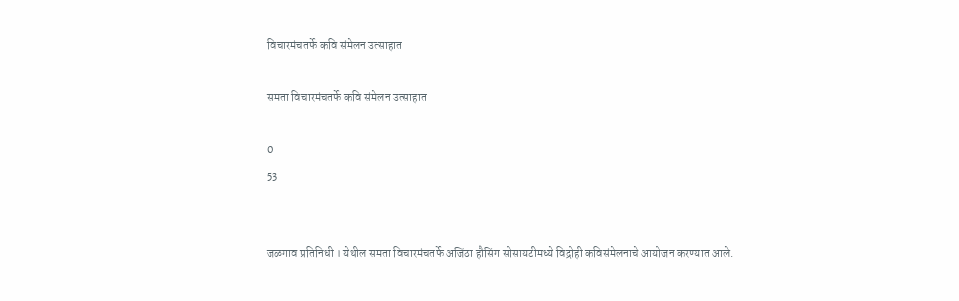विचारमंचतर्फे कवि संमेलन उत्साहात

समता विचारमंचतर्फे कवि संमेलन उत्साहात

0
53


जळगाव प्रतिनिधी । येथील समता विचारमंचतर्फे अजिंठा हौसिंग सोसायटीमध्ये विद्रोही कविसंमेलनाचे आयोजन करण्यात आले.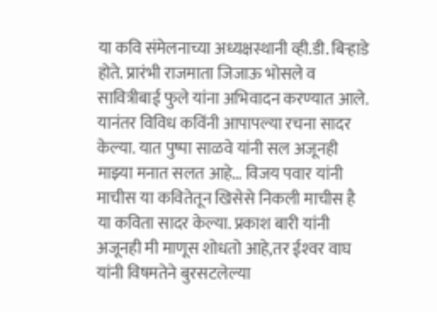या कवि संमेलनाच्या अध्यक्षस्थानी व्ही.डी. बिर्‍हाडे होते. प्रारंभी राजमाता जिजाऊ भोसले व सावित्रीबाई फुले यांना अभिवादन करण्यात आले. यानंतर विविध कविंनी आपापल्या रचना सादर केल्या. यात पुष्पा साळवे यांनी सल अजूनही माझ्या मनात सलत आहे… विजय पवार यांनी माचीस या कवितेतून खिसेसे निकली माचीस है या कविता सादर केल्या. प्रकाश बारी यांनी अजूनही मी माणूस शोधतो आहे,तर ईश्‍वर वाघ यांनी विषमतेने बुरसटलेल्या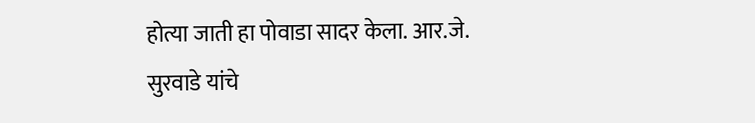होत्या जाती हा पोवाडा सादर केला. आर.जे. सुरवाडे यांचे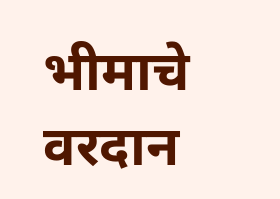भीमाचे वरदान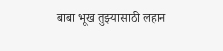बाबा भूख तुझ्यासाठी लहान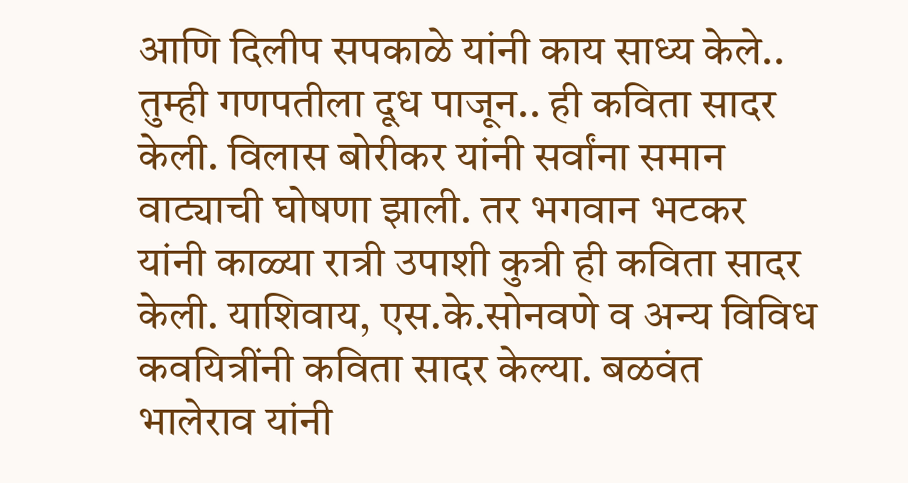आणि दिलीप सपकाळे यांनी काय साध्य केले.. तुम्ही गणपतीला दूध पाजून.. ही कविता सादर केली. विलास बोरीकर यांनी सर्वांना समान वाट्याची घोषणा झाली. तर भगवान भटकर यांनी काळ्या रात्री उपाशी कुत्री ही कविता सादर केली. याशिवाय, एस.के.सोनवणे व अन्य विविध कवयित्रींनी कविता सादर केल्या. बळवंत भालेराव यांनी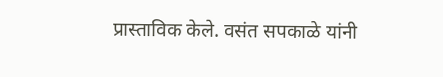प्रास्ताविक केले. वसंत सपकाळे यांनी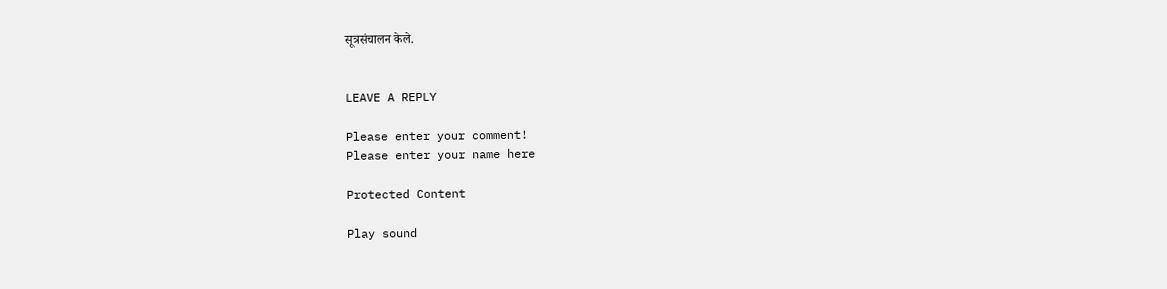सूत्रसंचालन केले.


LEAVE A REPLY

Please enter your comment!
Please enter your name here

Protected Content

Play sound